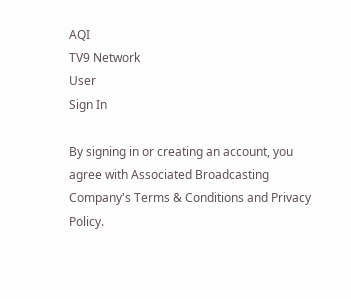AQI
TV9 Network
User
Sign In

By signing in or creating an account, you agree with Associated Broadcasting Company's Terms & Conditions and Privacy Policy.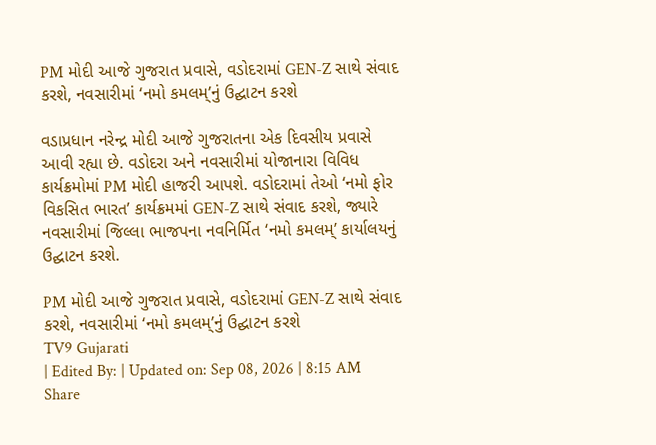PM મોદી આજે ગુજરાત પ્રવાસે, વડોદરામાં GEN-Z સાથે સંવાદ કરશે, નવસારીમાં ‘નમો કમલમ્’નું ઉદ્ઘાટન કરશે

વડાપ્રધાન નરેન્દ્ર મોદી આજે ગુજરાતના એક દિવસીય પ્રવાસે આવી રહ્યા છે. વડોદરા અને નવસારીમાં યોજાનારા વિવિધ કાર્યક્રમોમાં PM મોદી હાજરી આપશે. વડોદરામાં તેઓ ‘નમો ફોર વિકસિત ભારત’ કાર્યક્રમમાં GEN-Z સાથે સંવાદ કરશે, જ્યારે નવસારીમાં જિલ્લા ભાજપના નવનિર્મિત ‘નમો કમલમ્’ કાર્યાલયનું ઉદ્ઘાટન કરશે.

PM મોદી આજે ગુજરાત પ્રવાસે, વડોદરામાં GEN-Z સાથે સંવાદ કરશે, નવસારીમાં ‘નમો કમલમ્’નું ઉદ્ઘાટન કરશે
TV9 Gujarati
| Edited By: | Updated on: Sep 08, 2026 | 8:15 AM
Share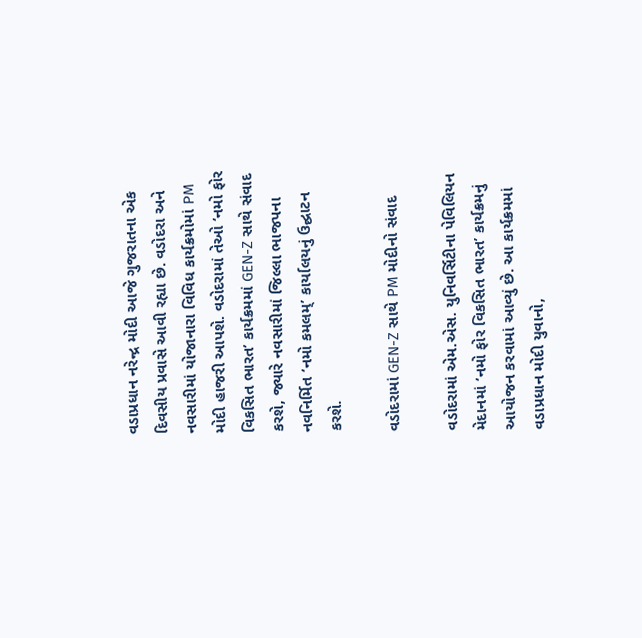વડાપ્રધાન નરેન્દ્ર મોદી આજે ગુજરાતના એક દિવસીય પ્રવાસે આવી રહ્યા છે. વડોદરા અને નવસારીમાં યોજાનારા વિવિધ કાર્યક્રમોમાં PM મોદી હાજરી આપશે. વડોદરામાં તેઓ ‘નમો ફોર વિકસિત ભારત’ કાર્યક્રમમાં GEN-Z સાથે સંવાદ કરશે, જ્યારે નવસારીમાં જિલ્લા ભાજપના નવનિર્મિત ‘નમો કમલમ્’ કાર્યાલયનું ઉદ્ઘાટન કરશે.

વડોદરામાં GEN-Z સાથે PM મોદીનો સંવાદ

વડોદરામાં એમ.એસ. યુનિવર્સિટીના પેવિલિયન મેદાનમાં ‘નમો ફોર વિકસિત ભારત’ કાર્યક્રમનું આયોજન કરવામાં આવ્યું છે. આ કાર્યક્રમમાં વડાપ્રધાન મોદી યુવાનો,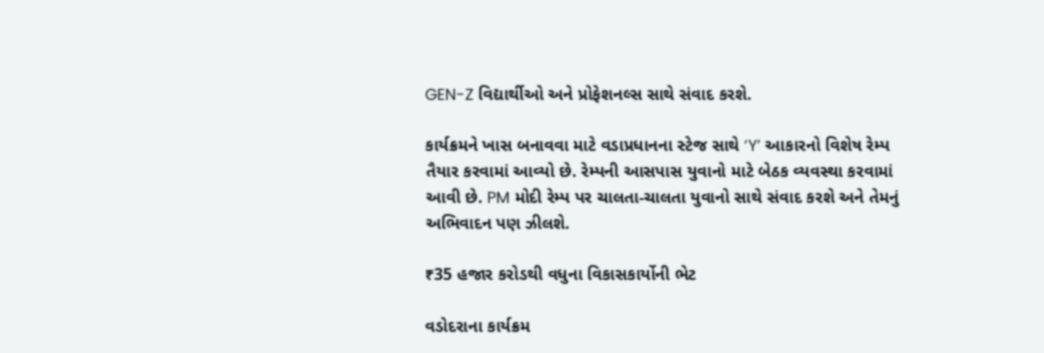GEN-Z વિદ્યાર્થીઓ અને પ્રોફેશનલ્સ સાથે સંવાદ કરશે.

કાર્યક્રમને ખાસ બનાવવા માટે વડાપ્રધાનના સ્ટેજ સાથે ‘Y’ આકારનો વિશેષ રેમ્પ તૈયાર કરવામાં આવ્યો છે. રેમ્પની આસપાસ યુવાનો માટે બેઠક વ્યવસ્થા કરવામાં આવી છે. PM મોદી રેમ્પ પર ચાલતા-ચાલતા યુવાનો સાથે સંવાદ કરશે અને તેમનું અભિવાદન પણ ઝીલશે.

₹35 હજાર કરોડથી વધુના વિકાસકાર્યોની ભેટ

વડોદરાના કાર્યક્રમ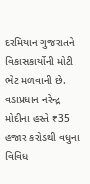દરમિયાન ગુજરાતને વિકાસકાર્યોની મોટી ભેટ મળવાની છે. વડાપ્રધાન નરેન્દ્ર મોદીના હસ્તે ₹35 હજાર કરોડથી વધુના વિવિધ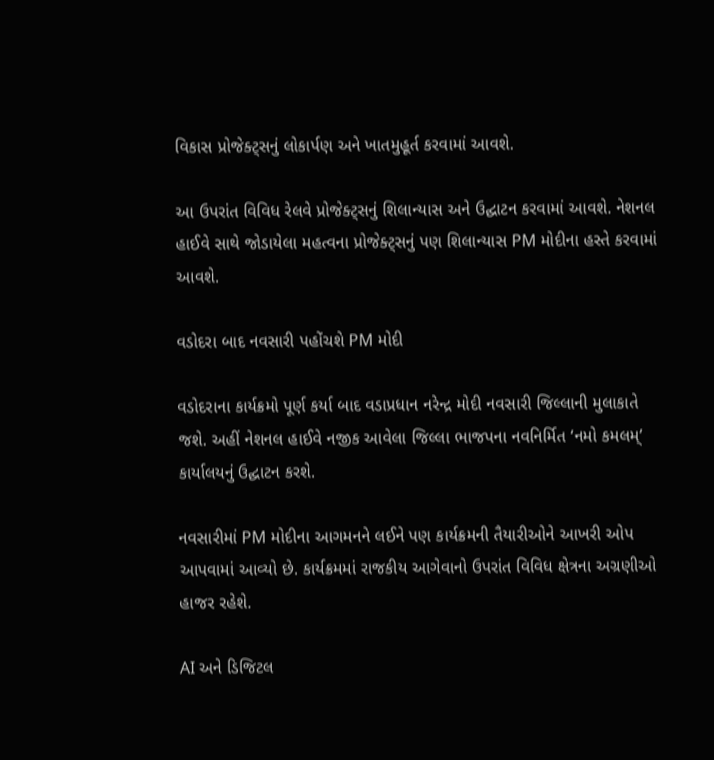વિકાસ પ્રોજેક્ટ્સનું લોકાર્પણ અને ખાતમુહૂર્ત કરવામાં આવશે.

આ ઉપરાંત વિવિધ રેલવે પ્રોજેક્ટ્સનું શિલાન્યાસ અને ઉદ્ઘાટન કરવામાં આવશે. નેશનલ હાઈવે સાથે જોડાયેલા મહત્વના પ્રોજેક્ટ્સનું પણ શિલાન્યાસ PM મોદીના હસ્તે કરવામાં આવશે.

વડોદરા બાદ નવસારી પહોંચશે PM મોદી

વડોદરાના કાર્યક્રમો પૂર્ણ કર્યા બાદ વડાપ્રધાન નરેન્દ્ર મોદી નવસારી જિલ્લાની મુલાકાતે જશે. અહીં નેશનલ હાઈવે નજીક આવેલા જિલ્લા ભાજપના નવનિર્મિત ‘નમો કમલમ્’ કાર્યાલયનું ઉદ્ઘાટન કરશે.

નવસારીમાં PM મોદીના આગમનને લઈને પણ કાર્યક્રમની તૈયારીઓને આખરી ઓપ આપવામાં આવ્યો છે. કાર્યક્રમમાં રાજકીય આગેવાનો ઉપરાંત વિવિધ ક્ષેત્રના અગ્રણીઓ હાજર રહેશે.

AI અને ડિજિટલ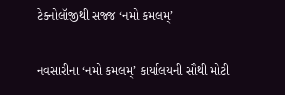ટેક્નોલૉજીથી સજ્જ ‘નમો કમલમ્’

નવસારીના ‘નમો કમલમ્’ કાર્યાલયની સૌથી મોટી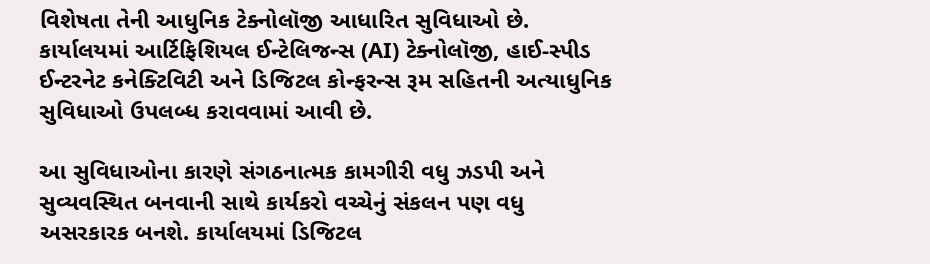વિશેષતા તેની આધુનિક ટેક્નોલૉજી આધારિત સુવિધાઓ છે. કાર્યાલયમાં આર્ટિફિશિયલ ઈન્ટેલિજન્સ (AI) ટેક્નોલૉજી, હાઈ-સ્પીડ ઈન્ટરનેટ કનેક્ટિવિટી અને ડિજિટલ કોન્ફરન્સ રૂમ સહિતની અત્યાધુનિક સુવિધાઓ ઉપલબ્ધ કરાવવામાં આવી છે.

આ સુવિધાઓના કારણે સંગઠનાત્મક કામગીરી વધુ ઝડપી અને સુવ્યવસ્થિત બનવાની સાથે કાર્યકરો વચ્ચેનું સંકલન પણ વધુ અસરકારક બનશે. કાર્યાલયમાં ડિજિટલ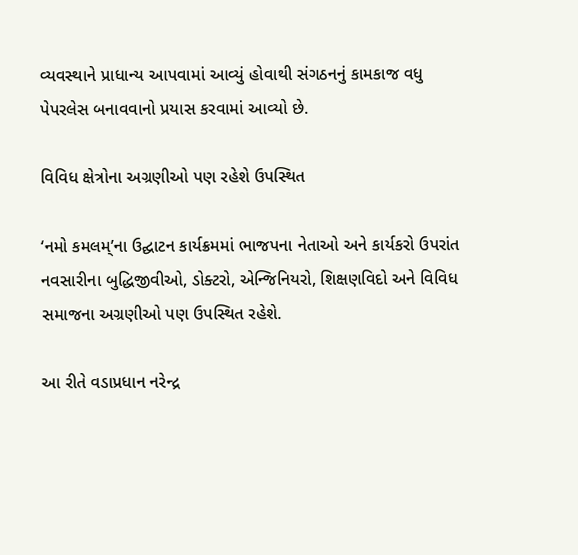વ્યવસ્થાને પ્રાધાન્ય આપવામાં આવ્યું હોવાથી સંગઠનનું કામકાજ વધુ પેપરલેસ બનાવવાનો પ્રયાસ કરવામાં આવ્યો છે.

વિવિધ ક્ષેત્રોના અગ્રણીઓ પણ રહેશે ઉપસ્થિત

‘નમો કમલમ્’ના ઉદ્ઘાટન કાર્યક્રમમાં ભાજપના નેતાઓ અને કાર્યકરો ઉપરાંત નવસારીના બુદ્ધિજીવીઓ, ડોક્ટરો, એન્જિનિયરો, શિક્ષણવિદો અને વિવિધ સમાજના અગ્રણીઓ પણ ઉપસ્થિત રહેશે.

આ રીતે વડાપ્રધાન નરેન્દ્ર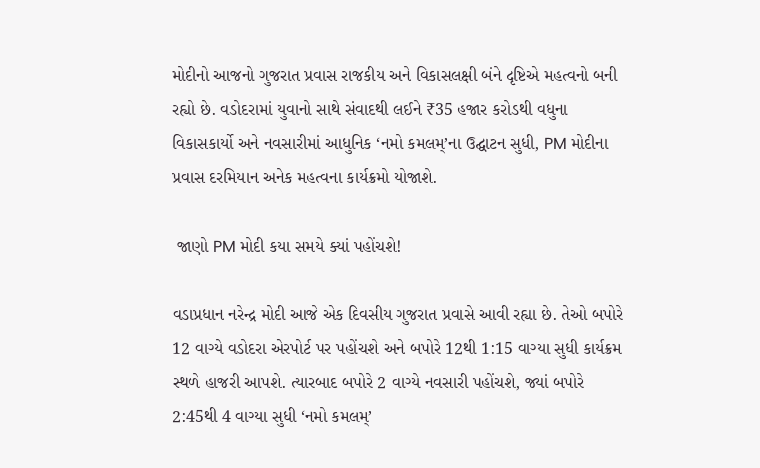મોદીનો આજનો ગુજરાત પ્રવાસ રાજકીય અને વિકાસલક્ષી બંને દૃષ્ટિએ મહત્વનો બની રહ્યો છે. વડોદરામાં યુવાનો સાથે સંવાદથી લઈને ₹35 હજાર કરોડથી વધુના વિકાસકાર્યો અને નવસારીમાં આધુનિક ‘નમો કમલમ્’ના ઉદ્ઘાટન સુધી, PM મોદીના પ્રવાસ દરમિયાન અનેક મહત્વના કાર્યક્રમો યોજાશે.

 જાણો PM મોદી કયા સમયે ક્યાં પહોંચશે!

વડાપ્રધાન નરેન્દ્ર મોદી આજે એક દિવસીય ગુજરાત પ્રવાસે આવી રહ્યા છે. તેઓ બપોરે 12 વાગ્યે વડોદરા એરપોર્ટ પર પહોંચશે અને બપોરે 12થી 1:15 વાગ્યા સુધી કાર્યક્રમ સ્થળે હાજરી આપશે. ત્યારબાદ બપોરે 2 વાગ્યે નવસારી પહોંચશે, જ્યાં બપોરે 2:45થી 4 વાગ્યા સુધી ‘નમો કમલમ્’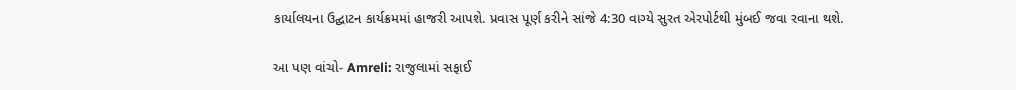કાર્યાલયના ઉદ્ઘાટન કાર્યક્રમમાં હાજરી આપશે. પ્રવાસ પૂર્ણ કરીને સાંજે 4:30 વાગ્યે સુરત એરપોર્ટથી મુંબઈ જવા રવાના થશે.

આ પણ વાંચો- Amreli: રાજુલામાં સફાઈ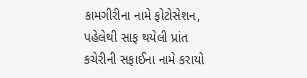કામગીરીના નામે ફોટોસેશન, પહેલેથી સાફ થયેલી પ્રાંત કચેરીની સફાઈના નામે કરાયો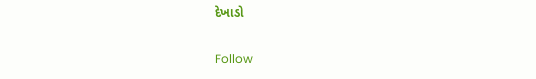દેખાડો

Follow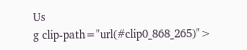Us
g clip-path="url(#clip0_868_265)">